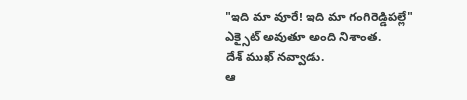"ఇది మా వూరే! ఇది మా గంగిరెడ్డిపల్లే" ఎక్సైట్ అవుతూ అంది నిశాంత.
దేశ్ ముఖ్ నవ్వాడు.
ఆ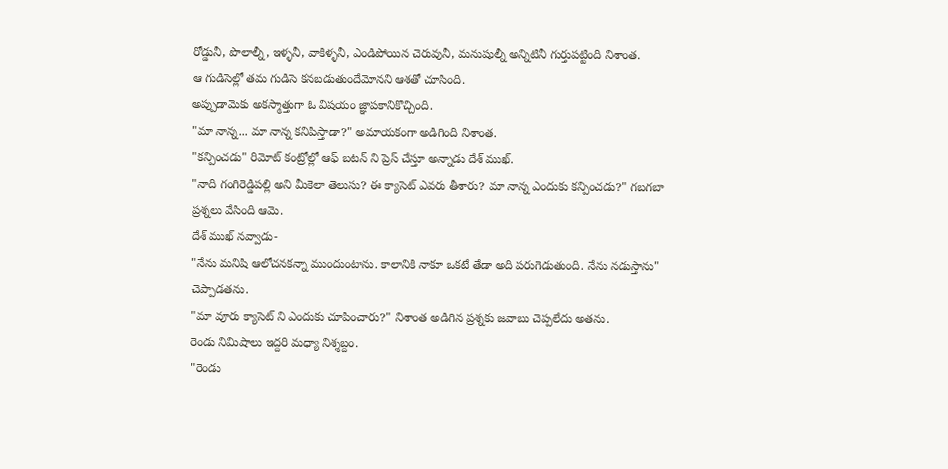రోడ్డునీ, పొలాల్నీ, ఇళ్ళనీ, వాకిళ్ళనీ, ఎండిపోయిన చెరువునీ, మనుషుల్నీ అన్నిటినీ గుర్తుపట్టింది నిశాంత.
ఆ గుడిసెల్లో తమ గుడిసె కనబడుతుందేమోనని ఆశతో చూసింది.
అప్పుడామెకు అకస్మాత్తుగా ఓ విషయం జ్ఞాపకానికొచ్చింది.
"మా నాన్న... మా నాన్న కనిపిస్తాడా?" అమాయకంగా అడిగింది నిశాంత.
"కన్పించడు" రిమోట్ కంట్రోల్లో ఆఫ్ బటన్ ని ప్రెస్ చేస్తూ అన్నాడు దేశ్ ముఖ్.
"నాది గంగిరెడ్డిపల్లి అని మీకెలా తెలుసు? ఈ క్యాసెట్ ఎవరు తీశారు? మా నాన్న ఎందుకు కన్పించడు?" గబగబా ప్రశ్నలు వేసింది ఆమె.
దేశ్ ముఖ్ నవ్వాడు-
"నేను మనిషి ఆలోచనకన్నా ముందుంటాను. కాలానికి నాకూ ఒకటే తేడా అది పరుగెడుతుంది. నేను నడుస్తాను" చెప్పాడతను.
"మా వూరు క్యాసెట్ ని ఎందుకు చూపించారు?" నిశాంత అడిగిన ప్రశ్నకు జవాబు చెప్పలేదు అతను.
రెండు నిమిషాలు ఇద్దరి మధ్యా నిశ్శబ్దం.
"రెండు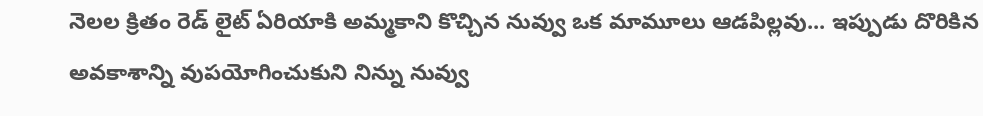నెలల క్రితం రెడ్ లైట్ ఏరియాకి అమ్మకాని కొచ్చిన నువ్వు ఒక మామూలు ఆడపిల్లవు... ఇప్పుడు దొరికిన అవకాశాన్ని వుపయోగించుకుని నిన్ను నువ్వు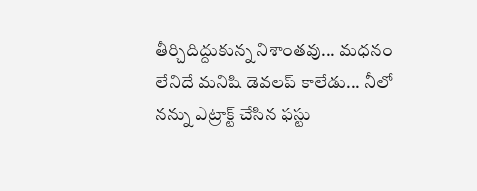తీర్చిదిద్దుకున్న నిశాంతవు... మధనం లేనిదే మనిషి డెవలప్ కాలేడు... నీలో నన్ను ఎట్రాక్ట్ చేసిన ఫస్టు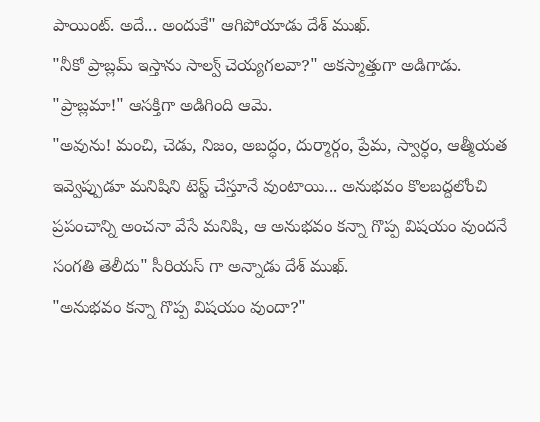పాయింట్. అదే... అందుకే" ఆగిపోయాడు దేశ్ ముఖ్.
"నీకో ప్రాబ్లమ్ ఇస్తాను సాల్వ్ చెయ్యగలవా?" అకస్మాత్తుగా అడిగాడు.
"ప్రాబ్లమా!" ఆసక్తిగా అడిగింది ఆమె.
"అవును! మంచి, చెడు, నిజం, అబద్ధం, దుర్మార్గం, ప్రేమ, స్వార్ధం, ఆత్మీయత ఇవ్వెప్పుడూ మనిషిని టెస్ట్ చేస్తూనే వుంటాయి... అనుభవం కొలబద్దలోంచి ప్రపంచాన్ని అంచనా వేసే మనిషి, ఆ అనుభవం కన్నా గొప్ప విషయం వుందనే సంగతి తెలీదు" సీరియస్ గా అన్నాడు దేశ్ ముఖ్.
"అనుభవం కన్నా గొప్ప విషయం వుందా?"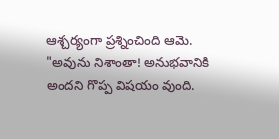ఆశ్చర్యంగా ప్రశ్నించింది ఆమె.
"అవును నిశాంతా! అనుభవానికి అందని గొప్ప విషయం వుంది.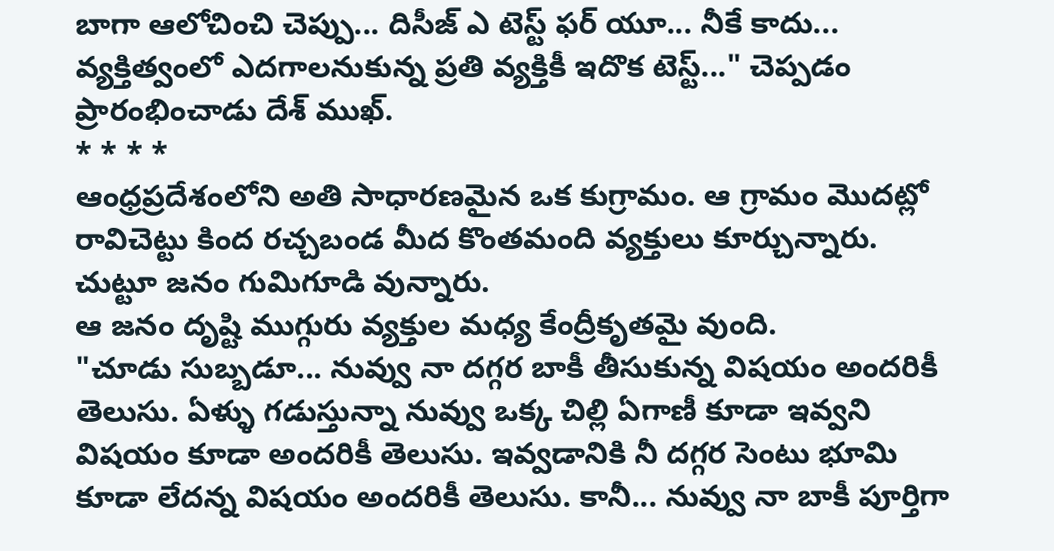బాగా ఆలోచించి చెప్పు... దిసీజ్ ఎ టెస్ట్ ఫర్ యూ... నీకే కాదు... వ్యక్తిత్వంలో ఎదగాలనుకున్న ప్రతి వ్యక్తికీ ఇదొక టెస్ట్..." చెప్పడం ప్రారంభించాడు దేశ్ ముఖ్.
* * * *
ఆంధ్రప్రదేశంలోని అతి సాధారణమైన ఒక కుగ్రామం. ఆ గ్రామం మొదట్లో రావిచెట్టు కింద రచ్చబండ మీద కొంతమంది వ్యక్తులు కూర్చున్నారు.
చుట్టూ జనం గుమిగూడి వున్నారు.
ఆ జనం దృష్టి ముగ్గురు వ్యక్తుల మధ్య కేంద్రీకృతమై వుంది.
"చూడు సుబ్బడూ... నువ్వు నా దగ్గర బాకీ తీసుకున్న విషయం అందరికీ తెలుసు. ఏళ్ళు గడుస్తున్నా నువ్వు ఒక్క చిల్లి ఏగాణీ కూడా ఇవ్వని విషయం కూడా అందరికీ తెలుసు. ఇవ్వడానికి నీ దగ్గర సెంటు భూమి కూడా లేదన్న విషయం అందరికీ తెలుసు. కానీ... నువ్వు నా బాకీ పూర్తిగా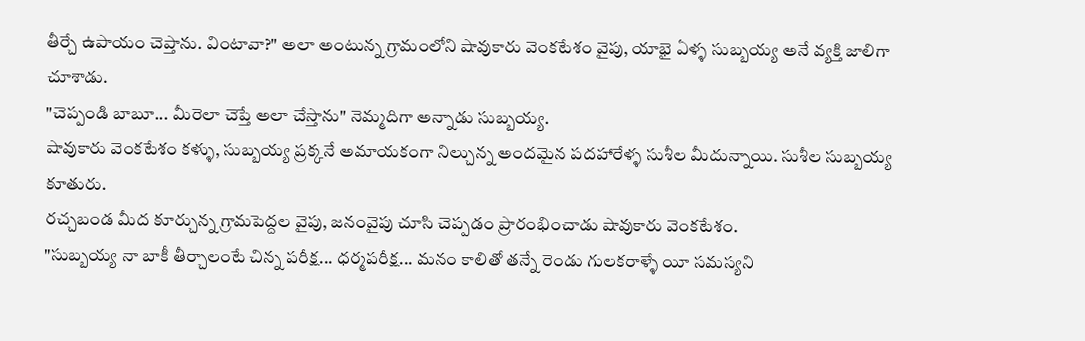తీర్చే ఉపాయం చెప్తాను. వింటావా?" అలా అంటున్న గ్రామంలోని షావుకారు వెంకటేశం వైపు, యాభై ఏళ్ళ సుబ్బయ్య అనే వ్యక్తి జాలిగా చూశాడు.
"చెప్పండి బాబూ... మీరెలా చెప్తే అలా చేస్తాను" నెమ్మదిగా అన్నాడు సుబ్బయ్య.
షావుకారు వెంకటేశం కళ్ళు, సుబ్బయ్య ప్రక్కనే అమాయకంగా నిల్చున్న అందమైన పదహారేళ్ళ సుశీల మీదున్నాయి. సుశీల సుబ్బయ్య కూతురు.
రచ్చబండ మీద కూర్చున్న గ్రామపెద్దల వైపు, జనంవైపు చూసి చెప్పడం ప్రారంభించాడు షావుకారు వెంకటేశం.
"సుబ్బయ్య నా బాకీ తీర్చాలంటే చిన్న పరీక్ష... ధర్మపరీక్ష... మనం కాలితో తన్నే రెండు గులకరాళ్ళే యీ సమస్యని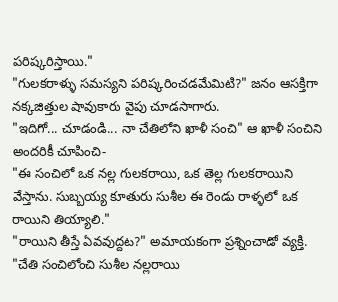పరిష్కరిస్తాయి."
"గులకరాళ్ళు సమస్యని పరిష్కరించడమేమిటి?" జనం ఆసక్తిగా నక్కజిత్తుల షావుకారు వైపు చూడసాగారు.
"ఇదిగో... చూడండి... నా చేతిలోని ఖాళీ సంచి" ఆ ఖాళీ సంచిని అందరికీ చూపించి-
"ఈ సంచిలో ఒక నల్ల గులకరాయి, ఒక తెల్ల గులకరాయిని వేస్తాను. సుబ్బయ్య కూతురు సుశీల ఈ రెండు రాళ్ళలో ఒక రాయిని తియ్యాలి."
"రాయిని తీస్తే ఏవవుద్దట?" అమాయకంగా ప్రశ్నించాడో వ్యక్తి.
"చేతి సంచిలోంచి సుశీల నల్లరాయి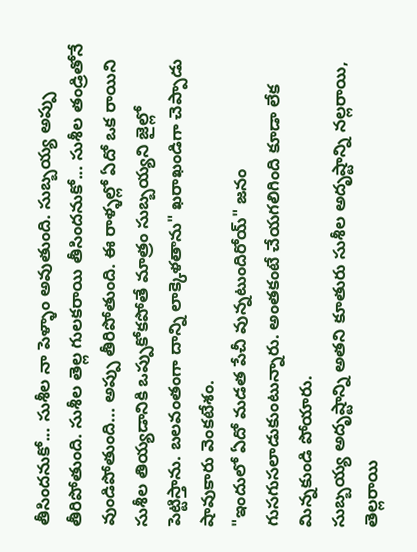తీసిందనుకో... సుశీల నా పెళ్ళాం అవుతుంది. సుబ్బయ్య అప్పు తీరిపోతుంది. సుశీల తెల్ల గులకరాయి తీసిందనుకో... సుశీల తండ్రితోనే వుండిపోతుంది... అప్పు తీరిపోతుంది. ఈ రాళ్ళల్లో ఏదో ఒక రాయిని సుశీల తియ్యడానికి ఒప్పుకోకపోతే మాత్రం సుబ్బయ్యని జైల్లో పెట్టిస్తాను. బలవంతంగా దాన్ని లాక్కెళతాను" ఖరాఖండిగా చెప్పాడు షావుకారు వెంకటేశం.
"ఇందులో ఏదో మడత పేచీ వున్నటుందిరోయ్" జనం గుసగుసలాడుకుంటున్నారు. అంతకంటే చేయగలిగింది కూడా లేక మిన్నకుండి పోయారు.
సుబ్బయ్య అదృష్టాన్ని అతని కూతురు సుశీల అదృష్టాన్ని నల్లరాయి, తెల్లరాయి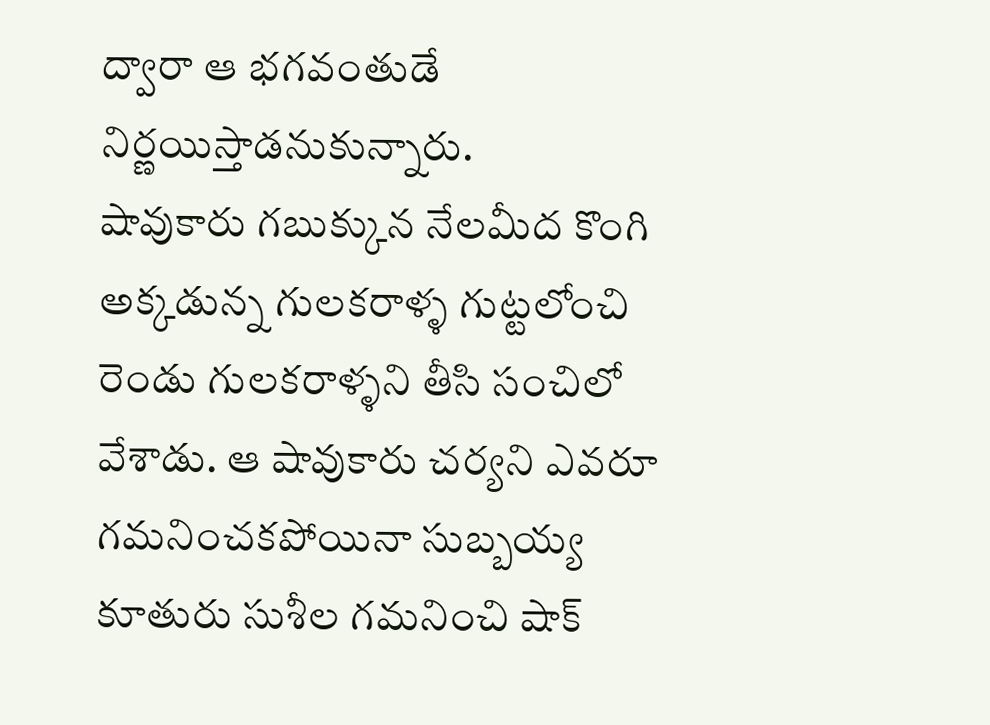ద్వారా ఆ భగవంతుడే నిర్ణయిస్తాడనుకున్నారు.
షావుకారు గబుక్కున నేలమీద కొంగి అక్కడున్న గులకరాళ్ళ గుట్టలోంచి రెండు గులకరాళ్ళని తీసి సంచిలో వేశాడు. ఆ షావుకారు చర్యని ఎవరూ గమనించకపోయినా సుబ్బయ్య కూతురు సుశీల గమనించి షాక్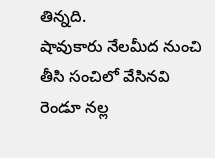తిన్నది.
షావుకారు నేలమీద నుంచి తీసి సంచిలో వేసినవి రెండూ నల్ల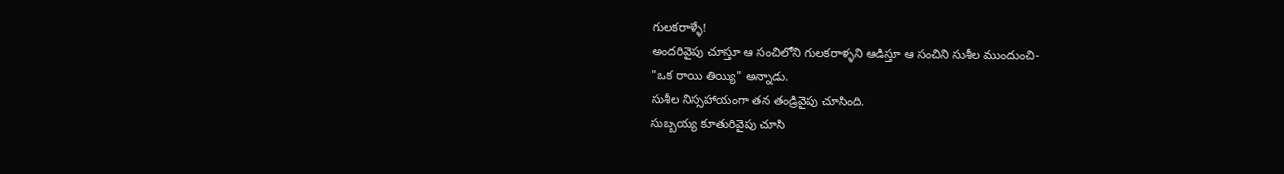గులకరాళ్ళే!
అందరివైపు చూస్తూ ఆ సంచిలోని గులకరాళ్ళని ఆడిస్తూ ఆ సంచిని సుశీల ముందుంచి-
"ఒక రాయి తియ్యి" అన్నాడు.
సుశీల నిస్సహాయంగా తన తండ్రివైపు చూసింది.
సుబ్బయ్య కూతురివైపు చూసి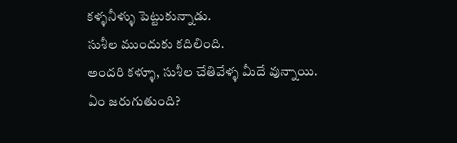కళ్ళనీళ్ళు పెట్టుకున్నాడు.
సుశీల ముందుకు కదిలింది.
అందరి కళ్ళూ, సుశీల చేతివేళ్ళ మీదే వున్నాయి.
ఏం జరుగుతుంది?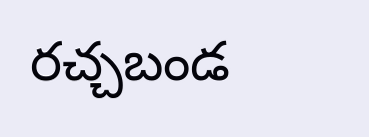రచ్చబండ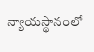న్యాయస్థానంలో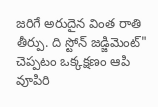జరిగే అరుదైన వింత రాతి తీర్పు. ది స్టోన్ జడ్జిమెంట్" చెప్పటం ఒక్కక్షణం ఆపి వూపిరి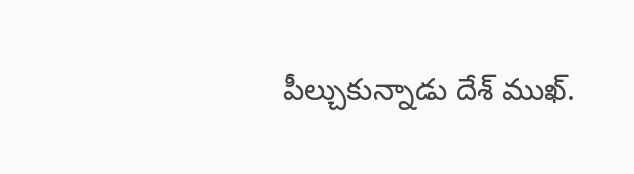పీల్చుకున్నాడు దేశ్ ముఖ్.